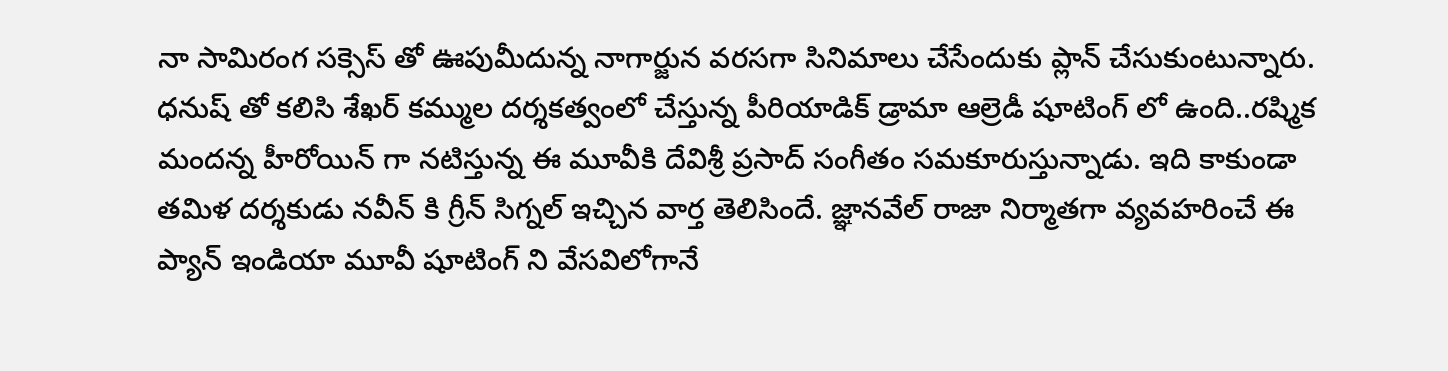నా సామిరంగ సక్సెస్ తో ఊపుమీదున్న నాగార్జున వరసగా సినిమాలు చేసేందుకు ప్లాన్ చేసుకుంటున్నారు. ధనుష్ తో కలిసి శేఖర్ కమ్ముల దర్శకత్వంలో చేస్తున్న పీరియాడిక్ డ్రామా ఆల్రెడీ షూటింగ్ లో ఉంది..రష్మిక మందన్న హీరోయిన్ గా నటిస్తున్న ఈ మూవీకి దేవిశ్రీ ప్రసాద్ సంగీతం సమకూరుస్తున్నాడు. ఇది కాకుండా తమిళ దర్శకుడు నవీన్ కి గ్రీన్ సిగ్నల్ ఇచ్చిన వార్త తెలిసిందే. జ్ఞానవేల్ రాజా నిర్మాతగా వ్యవహరించే ఈ ప్యాన్ ఇండియా మూవీ షూటింగ్ ని వేసవిలోగానే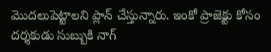మొదలుపెట్టాలని ప్లాన్ చేస్తున్నారు. ఇంకో ప్రాజెక్టు కోసం దర్శకుడు సుబ్బుకి నాగ్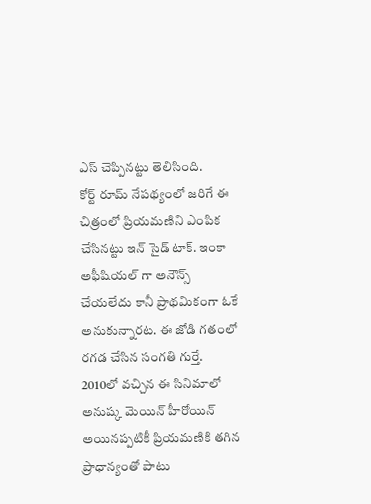ఎస్ చెప్పినట్టు తెలిసింది.
కోర్ట్ రూమ్ నేపథ్యంలో జరిగే ఈ చిత్రంలో ప్రియమణిని ఎంపిక చేసినట్టు ఇన్ సైడ్ టాక్. ఇంకా అఫీషియల్ గా అనౌన్స్ చేయలేదు కానీ ప్రాథమికంగా ఓకే అనుకున్నారట. ఈ జోడి గతంలో రగడ చేసిన సంగతి గుర్తే. 2010లో వచ్చిన ఈ సినిమాలో అనుష్క మెయిన్ హీరోయిన్ అయినప్పటికీ ప్రియమణికి తగిన ప్రాధాన్యంతో పాటు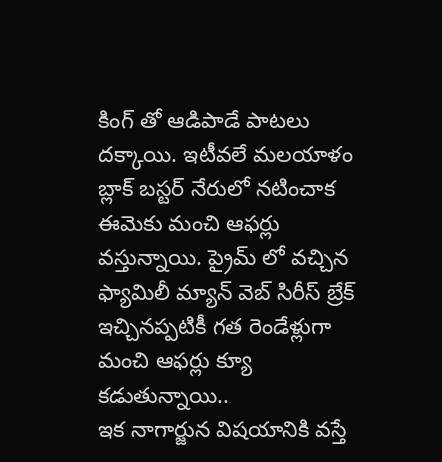కింగ్ తో ఆడిపాడే పాటలు దక్కాయి. ఇటీవలే మలయాళం బ్లాక్ బస్టర్ నేరులో నటించాక ఈమెకు మంచి ఆఫర్లు వస్తున్నాయి. ప్రైమ్ లో వచ్చిన ఫ్యామిలీ మ్యాన్ వెబ్ సిరీస్ బ్రేక్ ఇచ్చినప్పటికీ గత రెండేళ్లుగా మంచి ఆఫర్లు క్యూ కడుతున్నాయి..
ఇక నాగార్జున విషయానికి వస్తే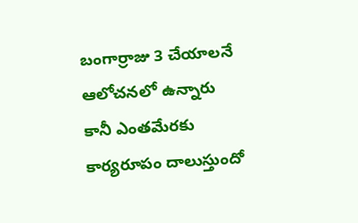బంగార్రాజు 3 చేయాలనే ఆలోచనలో ఉన్నారు కానీ ఎంతమేరకు కార్యరూపం దాలుస్తుందో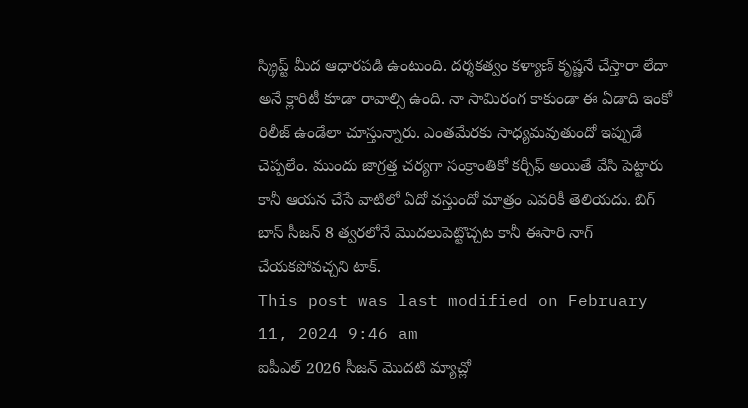స్క్రిప్ట్ మీద ఆధారపడి ఉంటుంది. దర్శకత్వం కళ్యాణ్ కృష్ణనే చేస్తారా లేదా అనే క్లారిటీ కూడా రావాల్సి ఉంది. నా సామిరంగ కాకుండా ఈ ఏడాది ఇంకో రిలీజ్ ఉండేలా చూస్తున్నారు. ఎంతమేరకు సాధ్యమవుతుందో ఇప్పుడే చెప్పలేం. ముందు జాగ్రత్త చర్యగా సంక్రాంతికో కర్చీఫ్ అయితే వేసి పెట్టారు కానీ ఆయన చేసే వాటిలో ఏదో వస్తుందో మాత్రం ఎవరికీ తెలియదు. బిగ్ బాస్ సీజన్ 8 త్వరలోనే మొదలుపెట్టొచ్చట కానీ ఈసారి నాగ్ చేయకపోవచ్చని టాక్.
This post was last modified on February 11, 2024 9:46 am
ఐపీఎల్ 2026 సీజన్ మొదటి మ్యాచ్లో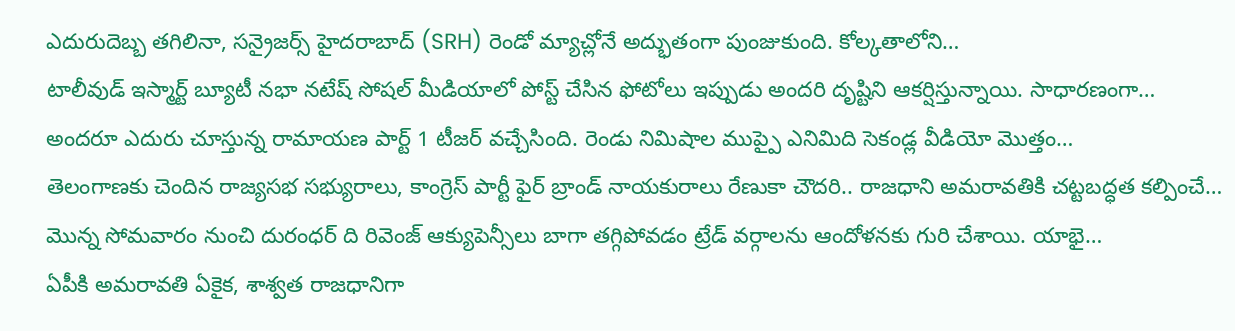ఎదురుదెబ్బ తగిలినా, సన్రైజర్స్ హైదరాబాద్ (SRH) రెండో మ్యాచ్లోనే అద్భుతంగా పుంజుకుంది. కోల్కతాలోని…
టాలీవుడ్ ఇస్మార్ట్ బ్యూటీ నభా నటేష్ సోషల్ మీడియాలో పోస్ట్ చేసిన ఫోటోలు ఇప్పుడు అందరి దృష్టిని ఆకర్షిస్తున్నాయి. సాధారణంగా…
అందరూ ఎదురు చూస్తున్న రామాయణ పార్ట్ 1 టీజర్ వచ్చేసింది. రెండు నిమిషాల ముప్పై ఎనిమిది సెకండ్ల వీడియో మొత్తం…
తెలంగాణకు చెందిన రాజ్యసభ సభ్యురాలు, కాంగ్రెస్ పార్టీ ఫైర్ బ్రాండ్ నాయకురాలు రేణుకా చౌదరి.. రాజధాని అమరావతికి చట్టబద్ధత కల్పించే…
మొన్న సోమవారం నుంచి దురంధర్ ది రివెంజ్ ఆక్యుపెన్సీలు బాగా తగ్గిపోవడం ట్రేడ్ వర్గాలను ఆందోళనకు గురి చేశాయి. యాభై…
ఏపీకి అమరావతి ఏకైక, శాశ్వత రాజధానిగా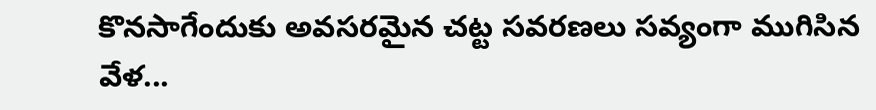కొనసాగేందుకు అవసరమైన చట్ట సవరణలు సవ్యంగా ముగిసిన వేళ...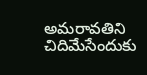అమరావతిని చిదిమేసేందుకు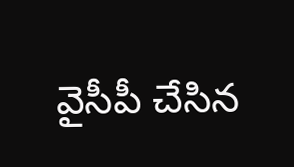వైసీపీ చేసిన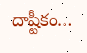దాష్టీకం…